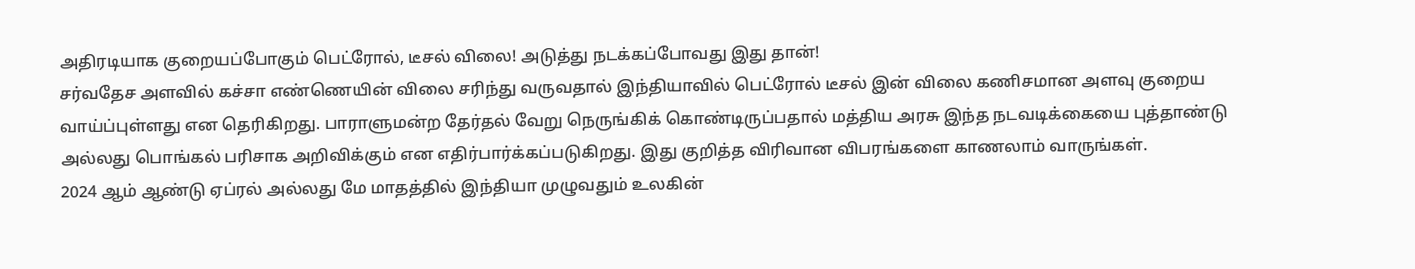அதிரடியாக குறையப்போகும் பெட்ரோல், டீசல் விலை! அடுத்து நடக்கப்போவது இது தான்!
சர்வதேச அளவில் கச்சா எண்ணெயின் விலை சரிந்து வருவதால் இந்தியாவில் பெட்ரோல் டீசல் இன் விலை கணிசமான அளவு குறைய வாய்ப்புள்ளது என தெரிகிறது. பாராளுமன்ற தேர்தல் வேறு நெருங்கிக் கொண்டிருப்பதால் மத்திய அரசு இந்த நடவடிக்கையை புத்தாண்டு அல்லது பொங்கல் பரிசாக அறிவிக்கும் என எதிர்பார்க்கப்படுகிறது. இது குறித்த விரிவான விபரங்களை காணலாம் வாருங்கள்.
2024 ஆம் ஆண்டு ஏப்ரல் அல்லது மே மாதத்தில் இந்தியா முழுவதும் உலகின்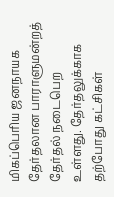மிகப்பெரிய ஜனநாயக தேர்தலான பாராளுமன்றத் தேர்தல் நடைபெற உள்ளது. தேர்தலுக்காக தற்போது கட்சிகள்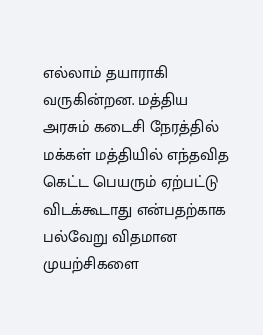எல்லாம் தயாராகி வருகின்றன. மத்திய அரசும் கடைசி நேரத்தில் மக்கள் மத்தியில் எந்தவித கெட்ட பெயரும் ஏற்பட்டு விடக்கூடாது என்பதற்காக பல்வேறு விதமான முயற்சிகளை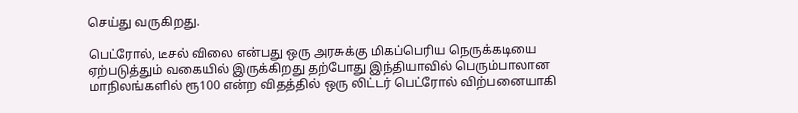செய்து வருகிறது.

பெட்ரோல், டீசல் விலை என்பது ஒரு அரசுக்கு மிகப்பெரிய நெருக்கடியை ஏற்படுத்தும் வகையில் இருக்கிறது தற்போது இந்தியாவில் பெரும்பாலான மாநிலங்களில் ரூ100 என்ற விதத்தில் ஒரு லிட்டர் பெட்ரோல் விற்பனையாகி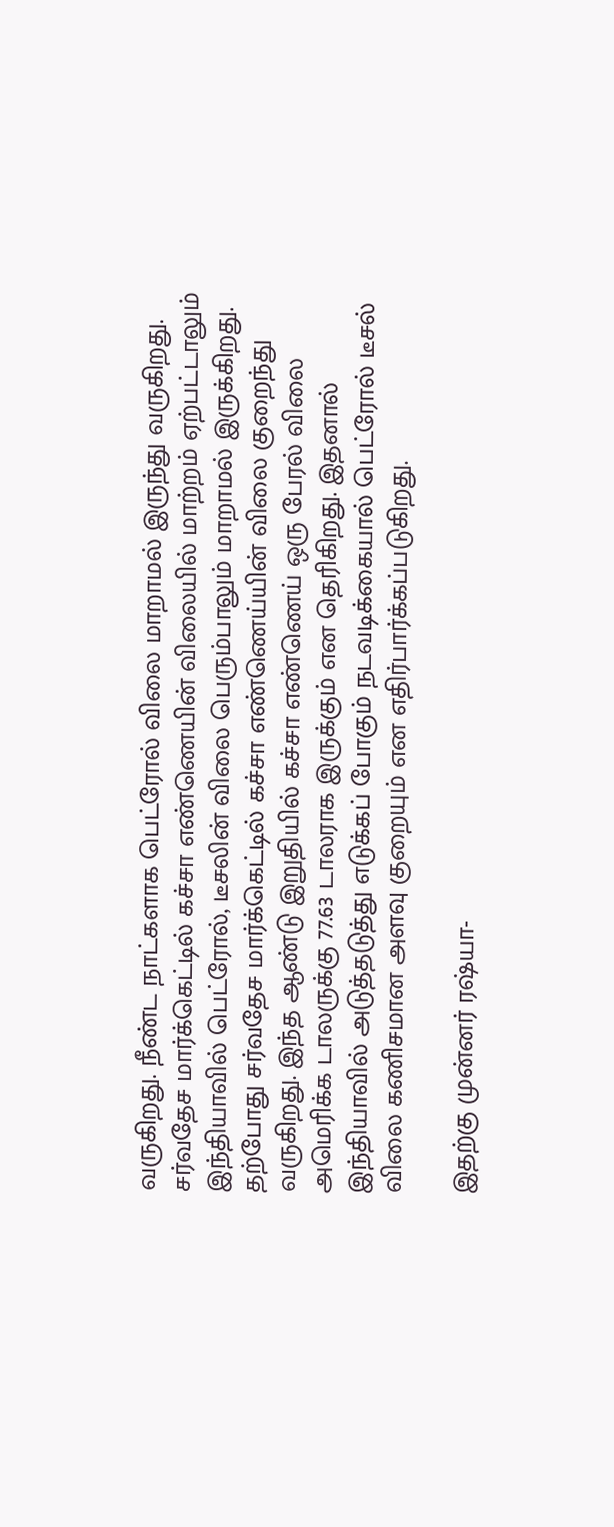வருகிறது. நீண்ட நாட்களாக பெட்ரோல் விலை மாறாமல் இருந்து வருகிறது. சர்வதேச மார்க்கெட்டில் கச்சா எண்ணெயின் விலையில் மாற்றம் ஏற்பட்டாலும் இந்தியாவில் பெட்ரோல், டீசலின் விலை பெரும்பாலும் மாறாமல் இருக்கிறது.
தற்போது சர்வதேச மார்க்கெட்டில் கச்சா எண்ணெய்யின் விலை குறைந்து வருகிறது. இந்த ஆண்டு இறுதியில் கச்சா எண்ணெய் ஒரு பேரல் விலை அமெரிக்க டாலருக்கு 77.63 டாலராக இருக்கும் என தெரிகிறது. இதனால் இந்தியாவில் அடுத்தடுத்து எடுக்கப் போகும் நடவடிக்கையால் பெட்ரோல் டீசல் விலை கணிசமான அளவு குறையும் என எதிர்பார்க்கப்படுகிறது.

இதற்கு முன்னர் ரஷ்யா-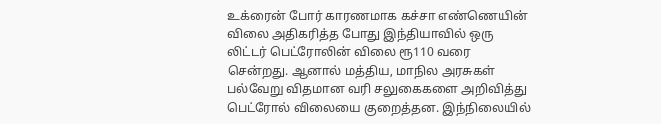உக்ரைன் போர் காரணமாக கச்சா எண்ணெயின் விலை அதிகரித்த போது இந்தியாவில் ஒரு லிட்டர் பெட்ரோலின் விலை ரூ110 வரை சென்றது. ஆனால் மத்திய, மாநில அரசுகள் பல்வேறு விதமான வரி சலுகைகளை அறிவித்து பெட்ரோல் விலையை குறைத்தன. இந்நிலையில்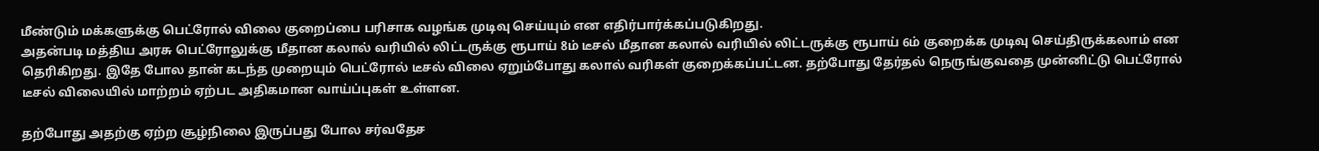மீண்டும் மக்களுக்கு பெட்ரோல் விலை குறைப்பை பரிசாக வழங்க முடிவு செய்யும் என எதிர்பார்க்கப்படுகிறது.
அதன்படி மத்திய அரசு பெட்ரோலுக்கு மீதான கலால் வரியில் லிட்டருக்கு ரூபாய் 8ம் டீசல் மீதான கலால் வரியில் லிட்டருக்கு ரூபாய் 6ம் குறைக்க முடிவு செய்திருக்கலாம் என தெரிகிறது. இதே போல தான் கடந்த முறையும் பெட்ரோல் டீசல் விலை ஏறும்போது கலால் வரிகள் குறைக்கப்பட்டன. தற்போது தேர்தல் நெருங்குவதை முன்னிட்டு பெட்ரோல் டீசல் விலையில் மாற்றம் ஏற்பட அதிகமான வாய்ப்புகள் உள்ளன.

தற்போது அதற்கு ஏற்ற சூழ்நிலை இருப்பது போல சர்வதேச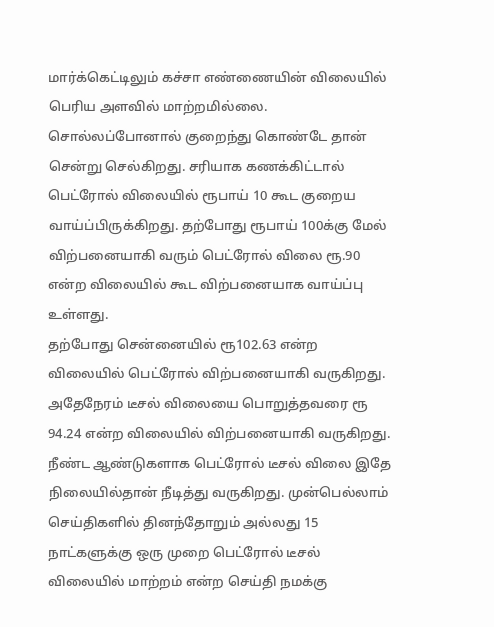மார்க்கெட்டிலும் கச்சா எண்ணையின் விலையில் பெரிய அளவில் மாற்றமில்லை. சொல்லப்போனால் குறைந்து கொண்டே தான் சென்று செல்கிறது. சரியாக கணக்கிட்டால் பெட்ரோல் விலையில் ரூபாய் 10 கூட குறைய வாய்ப்பிருக்கிறது. தற்போது ரூபாய் 100க்கு மேல் விற்பனையாகி வரும் பெட்ரோல் விலை ரூ.90 என்ற விலையில் கூட விற்பனையாக வாய்ப்பு உள்ளது.
தற்போது சென்னையில் ரூ102.63 என்ற விலையில் பெட்ரோல் விற்பனையாகி வருகிறது. அதேநேரம் டீசல் விலையை பொறுத்தவரை ரூ 94.24 என்ற விலையில் விற்பனையாகி வருகிறது. நீண்ட ஆண்டுகளாக பெட்ரோல் டீசல் விலை இதே நிலையில்தான் நீடித்து வருகிறது. முன்பெல்லாம் செய்திகளில் தினந்தோறும் அல்லது 15 நாட்களுக்கு ஒரு முறை பெட்ரோல் டீசல் விலையில் மாற்றம் என்ற செய்தி நமக்கு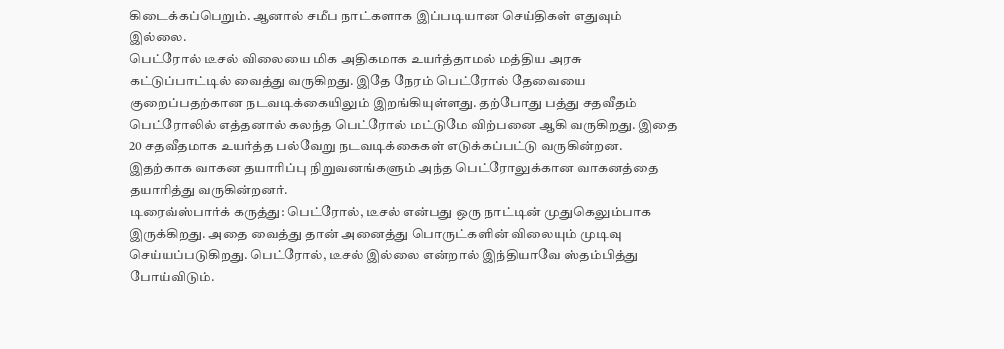கிடைக்கப்பெறும். ஆனால் சமீப நாட்களாக இப்படியான செய்திகள் எதுவும் இல்லை.
பெட்ரோல் டீசல் விலையை மிக அதிகமாக உயர்த்தாமல் மத்திய அரசு கட்டுப்பாட்டில் வைத்து வருகிறது. இதே நேரம் பெட்ரோல் தேவையை குறைப்பதற்கான நடவடிக்கையிலும் இறங்கியுள்ளது. தற்போது பத்து சதவீதம் பெட்ரோலில் எத்தனால் கலந்த பெட்ரோல் மட்டுமே விற்பனை ஆகி வருகிறது. இதை 20 சதவீதமாக உயர்த்த பல்வேறு நடவடிக்கைகள் எடுக்கப்பட்டு வருகின்றன. இதற்காக வாகன தயாரிப்பு நிறுவனங்களும் அந்த பெட்ரோலுக்கான வாகனத்தை தயாரித்து வருகின்றனர்.
டிரைவ்ஸ்பார்க் கருத்து: பெட்ரோல், டீசல் என்பது ஒரு நாட்டின் முதுகெலும்பாக இருக்கிறது. அதை வைத்து தான் அனைத்து பொருட்களின் விலையும் முடிவு செய்யப்படுகிறது. பெட்ரோல், டீசல் இல்லை என்றால் இந்தியாவே ஸ்தம்பித்து போய்விடும்.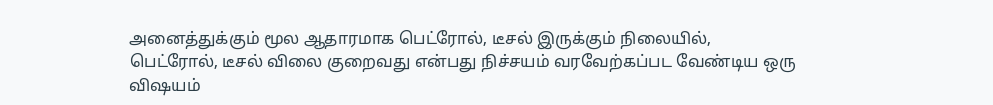அனைத்துக்கும் மூல ஆதாரமாக பெட்ரோல், டீசல் இருக்கும் நிலையில், பெட்ரோல், டீசல் விலை குறைவது என்பது நிச்சயம் வரவேற்கப்பட வேண்டிய ஒரு விஷயம்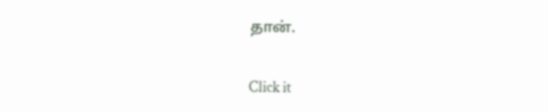தான்.


Click it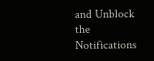and Unblock the Notifications